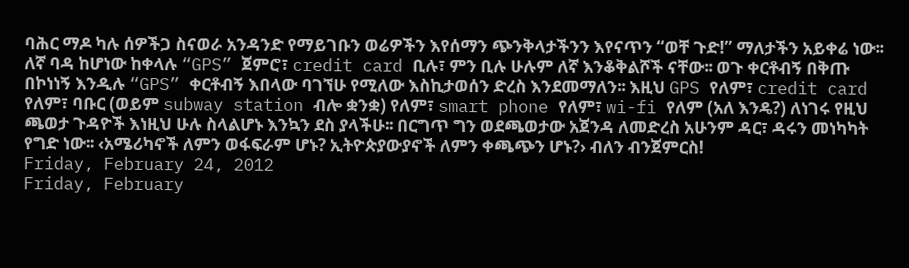ባሕር ማዶ ካሉ ሰዎችጋ ስናወራ አንዳንድ የማይገቡን ወሬዎችን እየሰማን ጭንቅላታችንን እየናጥን “ወቸ ጉድ!” ማለታችን አይቀሬ ነው፡፡ ለኛ ባዳ ከሆነው ከቀላሉ “GPS” ጀምሮ፣ credit card ቢሉ፣ ምን ቢሉ ሁሉም ለኛ እንቆቅልሾች ናቸው፡፡ ወጉ ቀርቶብኝ በቅጡ በኮነነኝ እንዲሉ “GPS” ቀርቶብኝ እበላው ባገኘሁ የሚለው እስኪታወሰን ድረስ እንደመማለን፡፡ እዚህ GPS የለም፣ credit card የለም፣ ባቡር (ወይም subway station ብሎ ቋንቋ) የለም፣ smart phone የለም፣ wi-fi የለም (አለ እንዴ?) ለነገሩ የዚህ ጫወታ ጉዳዮች እነዚህ ሁሉ ስላልሆኑ እንኳን ደስ ያላችሁ፡፡ በርግጥ ግን ወደጫወታው አጀንዳ ለመድረስ አሁንም ዳር፣ ዳሩን መነካካት የግድ ነው፡፡ ‹አሜሪካኖች ለምን ወፋፍራም ሆኑ? ኢትዮጵያውያኖች ለምን ቀጫጭን ሆኑ?› ብለን ብንጀምርስ!
Friday, February 24, 2012
Friday, February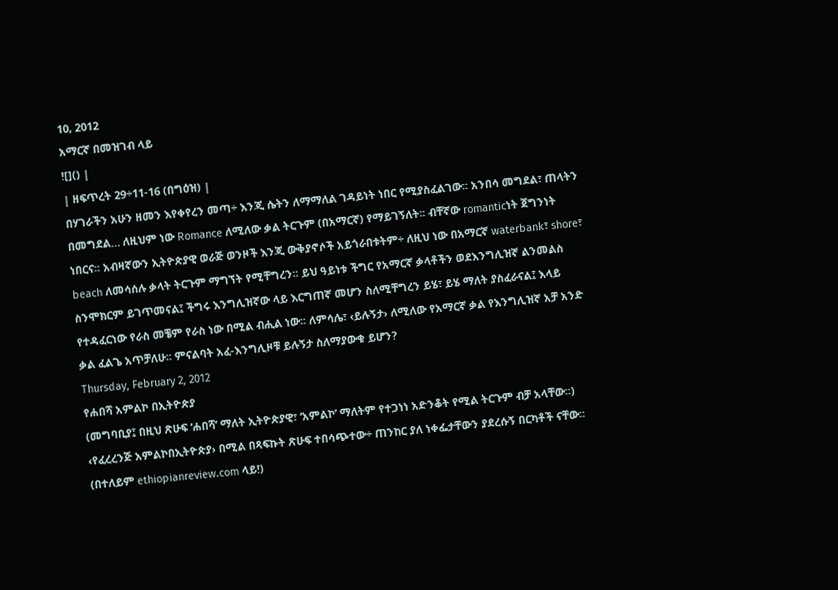10, 2012
አማርኛ በመዝገብ ላይ
![]() |
| ዘፍጥረት 29÷11-16 (በግዕዝ) |
በሃገራችን አሁን ዘመን እየቀየረን መጣ÷ እንጂ ሴትን ለማማለል ገዳይነት ነበር የሚያስፈልገው፡፡ አንበሳ መግደል፣ ጠላትን በመግደል… ለዚህም ነው Romance ለሚለው ቃል ትርጉም (በአማርኛ) የማይገኝለት፡፡ ብቸኛው romanticነት ጀግንነት ነበርና፡፡ አብዛኛውን ኢትዮጵያዊ ወራጅ ወንዞች እንጂ ውቅያኖሶች አይጎራበቱትም÷ ለዚህ ነው በአማርኛ waterbank፣ shore፣ beach ለመሳሰሉ ቃላት ትርጉም ማግኘት የሚቸግረን፡፡ ይህ ዓይነቱ ችግር የአማርኛ ቃላቶችን ወደእንግሊዝኛ ልንመልስ ስንሞክርም ይገጥመናል፤ ችግሩ እንግሊዝኛው ላይ እርግጠኛ መሆን ስለሚቸግረን ይሄ፣ ይሄ ማለት ያስፈራናል፤ እላይ የተዳፈርነው የራስ መቼም የራስ ነው በሚል ብሒል ነው፡፡ ለምሳሌ፣ ‹ይሉኝታ› ለሚለው የአማርኛ ቃል የእንግሊዝኛ አቻ አንድ ቃል ፈልጌ አጥቻለሁ፡፡ ምናልባት አፈ-እንግሊዞቹ ይሉኝታ ስለማያውቁ ይሆን?
Thursday, February 2, 2012
የሐበሻ አምልኮ በኢትዮጵያ
(መግባቢያ፤ በዚህ ጽሁፍ ‘ሐበሻ’ ማለት ኢትዮጵያዊ፣ ‘አምልኮ’ ማለትም የተጋነነ አድንቆት የሚል ትርጉም ብቻ አላቸው፡፡) ‹የፈረረንጅ አምልኮበኢትዮጵያ› በሚል በጻፍኩት ጽሁፍ ተበሳጭተው÷ ጠንከር ያለ ነቀፌታቸውን ያደረሱኝ በርካቶች ናቸው፡፡ (በተለይም ethiopianreview.com ላይ!)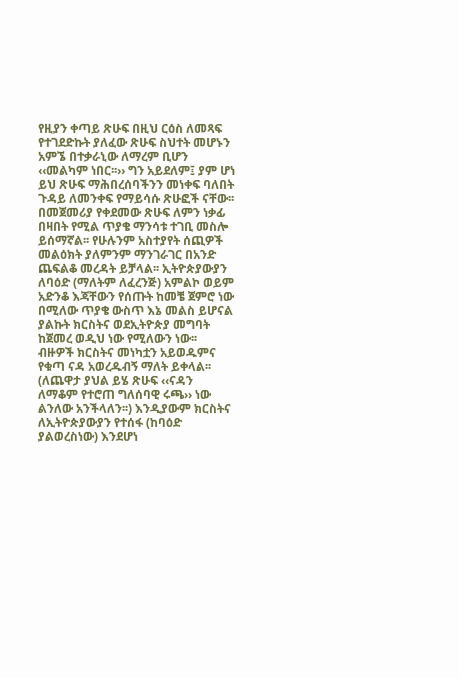የዚያን ቀጣይ ጽሁፍ በዚህ ርዕስ ለመጻፍ የተገደድኩት ያለፈው ጽሁፍ ስህተት መሆኑን አምኜ በተቃራኒው ለማረም ቢሆን ‹‹መልካም ነበር፡፡›› ግን አይደለም፤ ያም ሆነ ይህ ጽሁፍ ማሕበረሰባችንን መነቀፍ ባለበት ጉዳይ ለመንቀፍ የማይሳሱ ጽሁፎች ናቸው፡፡በመጀመሪያ የቀደመው ጽሁፍ ለምን ነቃፊ በዛበት የሚል ጥያቄ ማንሳቱ ተገቢ መስሎ ይሰማኛል፡፡ የሁሉንም አስተያየት ሰጪዎች መልዕክት ያለምንም ማንገራገር በአንድ ጨፍልቆ መረዳት ይቻላል፡፡ ኢትዮጵያውያን ለባዕድ (ማለትም ለፈረንጅ) አምልኮ ወይም አድንቆ እጃቸውን የሰጡት ከመቼ ጀምሮ ነው በሚለው ጥያቄ ውስጥ እኔ መልስ ይሆናል ያልኩት ክርስትና ወደኢትዮጵያ መግባት ከጀመረ ወዲህ ነው የሚለውን ነው፡፡ ብዙዎች ክርስትና መነካቷን አይወዱምና የቁጣ ናዳ አወረዱብኝ ማለት ይቀላል፡፡ (ለጨዋታ ያህል ይሄ ጽሁፍ ‹‹ናዳን ለማቆም የተሮጠ ግለሰባዊ ሩጫ›› ነው ልንለው አንችላለን፡፡) እንዲያውም ክርስትና ለኢትዮጵያውያን የተሰፋ (ከባዕድ ያልወረስነው) እንደሆነ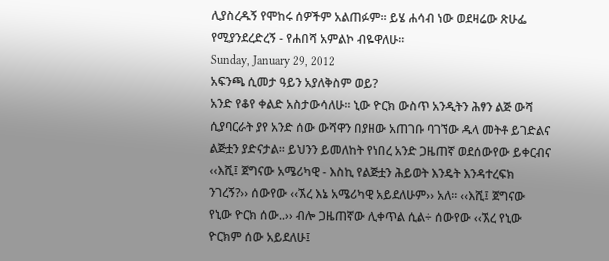ሊያስረዱኝ የሞከሩ ሰዎችም አልጠፉም፡፡ ይሄ ሐሳብ ነው ወደዛሬው ጽሁፌ የሚያንደረድረኝ - የሐበሻ አምልኮ ብዬዋለሁ፡፡
Sunday, January 29, 2012
አፍንጫ ሲመታ ዓይን አያለቅስም ወይ?
አንድ የቆየ ቀልድ አስታውሳለሁ፡፡ ኒው ዮርክ ውስጥ አንዲትን ሕፃን ልጅ ውሻ ሲያባርራት ያየ አንድ ሰው ውሻዋን በያዘው አጠገቡ ባገኘው ዱላ መትቶ ይገድልና ልጅቷን ያድናታል፡፡ ይህንን ይመለከት የነበረ አንድ ጋዜጠኛ ወደሰውየው ይቀርብና ‹‹እሺ፤ ጀግናው አሜሪካዊ - እስኪ የልጅቷን ሕይወት እንዴት እንዳተረፍክ ንገረኝ?›› ሰውየው ‹‹ኧረ እኔ አሜሪካዊ አይደለሁም›› አለ፡፡ ‹‹እሺ፤ ጀግናው የኒው ዮርክ ሰው..›› ብሎ ጋዜጠኛው ሊቀጥል ሲል÷ ሰውየው ‹‹ኧረ የኒው ዮርክም ሰው አይደለሁ፤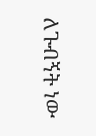ለጉብኝት ነው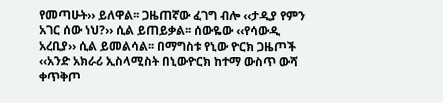የመጣሁት›› ይለዋል፡፡ ጋዜጠኛው ፈገግ ብሎ ‹‹ታዲያ የምን አገር ሰው ነህ?›› ሲል ይጠይቃል፡፡ ሰውዬው ‹‹የሳውዲ አረቢያ›› ሲል ይመልሳል፡፡ በማግስቱ የኒው ዮርክ ጋዜጦች ‹‹አንድ አክራሪ ኢስላሚስት በኒውዮርክ ከተማ ውስጥ ውሻ ቀጥቅጦ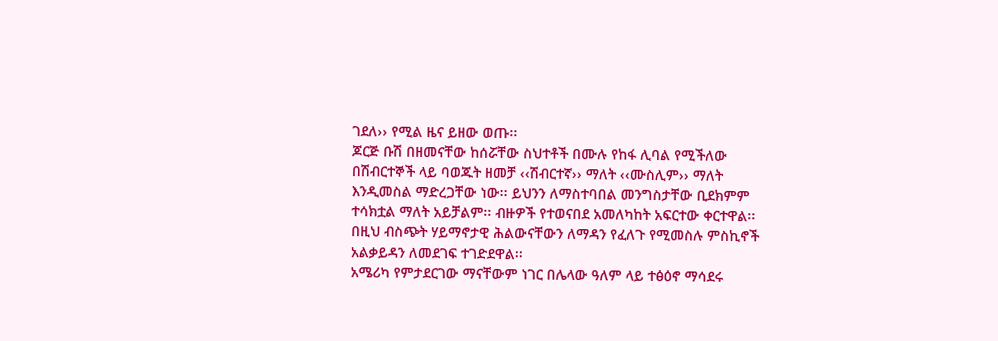ገደለ›› የሚል ዜና ይዘው ወጡ፡፡
ጆርጅ ቡሽ በዘመናቸው ከሰሯቸው ስህተቶች በሙሉ የከፋ ሊባል የሚችለው በሽብርተኞች ላይ ባወጁት ዘመቻ ‹‹ሽብርተኛ›› ማለት ‹‹ሙስሊም›› ማለት እንዲመስል ማድረጋቸው ነው፡፡ ይህንን ለማስተባበል መንግስታቸው ቢደክምም ተሳክቷል ማለት አይቻልም፡፡ ብዙዎች የተወናበደ አመለካከት አፍርተው ቀርተዋል፡፡ በዚህ ብስጭት ሃይማኖታዊ ሕልውናቸውን ለማዳን የፈለጉ የሚመስሉ ምስኪኖች አልቃይዳን ለመደገፍ ተገድደዋል፡፡
አሜሪካ የምታደርገው ማናቸውም ነገር በሌላው ዓለም ላይ ተፅዕኖ ማሳደሩ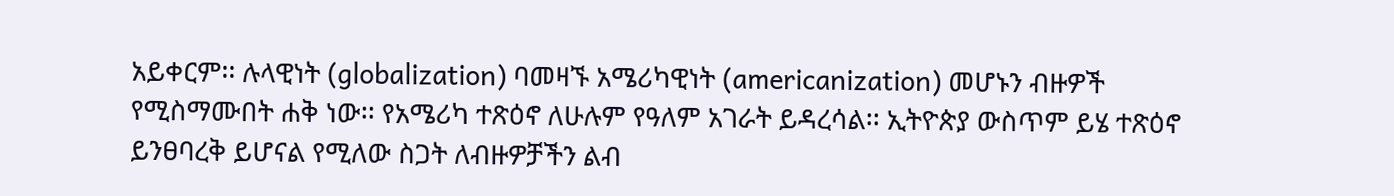አይቀርም፡፡ ሉላዊነት (globalization) ባመዛኙ አሜሪካዊነት (americanization) መሆኑን ብዙዎች የሚስማሙበት ሐቅ ነው፡፡ የአሜሪካ ተጽዕኖ ለሁሉም የዓለም አገራት ይዳረሳል፡፡ ኢትዮጵያ ውስጥም ይሄ ተጽዕኖ ይንፀባረቅ ይሆናል የሚለው ስጋት ለብዙዎቻችን ልብ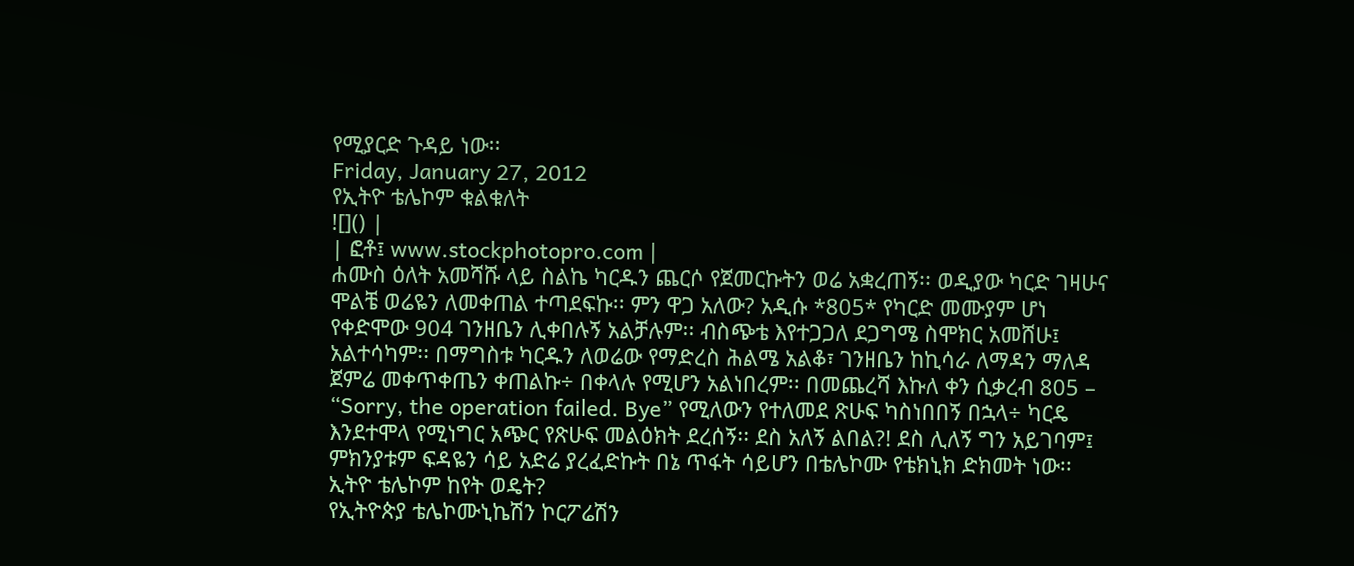የሚያርድ ጉዳይ ነው፡፡
Friday, January 27, 2012
የኢትዮ ቴሌኮም ቁልቁለት
![]() |
| ፎቶ፤ www.stockphotopro.com |
ሐሙስ ዕለት አመሻሹ ላይ ስልኬ ካርዱን ጨርሶ የጀመርኩትን ወሬ አቋረጠኝ፡፡ ወዲያው ካርድ ገዛሁና ሞልቼ ወሬዬን ለመቀጠል ተጣደፍኩ፡፡ ምን ዋጋ አለው? አዲሱ *805* የካርድ መሙያም ሆነ የቀድሞው 904 ገንዘቤን ሊቀበሉኝ አልቻሉም፡፡ ብስጭቴ እየተጋጋለ ደጋግሜ ስሞክር አመሸሁ፤ አልተሳካም፡፡ በማግስቱ ካርዱን ለወሬው የማድረስ ሕልሜ አልቆ፣ ገንዘቤን ከኪሳራ ለማዳን ማለዳ ጀምሬ መቀጥቀጤን ቀጠልኩ÷ በቀላሉ የሚሆን አልነበረም፡፡ በመጨረሻ እኩለ ቀን ሲቃረብ 805 – “Sorry, the operation failed. Bye” የሚለውን የተለመደ ጽሁፍ ካስነበበኝ በኋላ÷ ካርዴ እንደተሞላ የሚነግር አጭር የጽሁፍ መልዕክት ደረሰኝ፡፡ ደስ አለኝ ልበል?! ደስ ሊለኝ ግን አይገባም፤ ምክንያቱም ፍዳዬን ሳይ አድሬ ያረፈድኩት በኔ ጥፋት ሳይሆን በቴሌኮሙ የቴክኒክ ድክመት ነው፡፡
ኢትዮ ቴሌኮም ከየት ወዴት?
የኢትዮጵያ ቴሌኮሙኒኬሽን ኮርፖሬሽን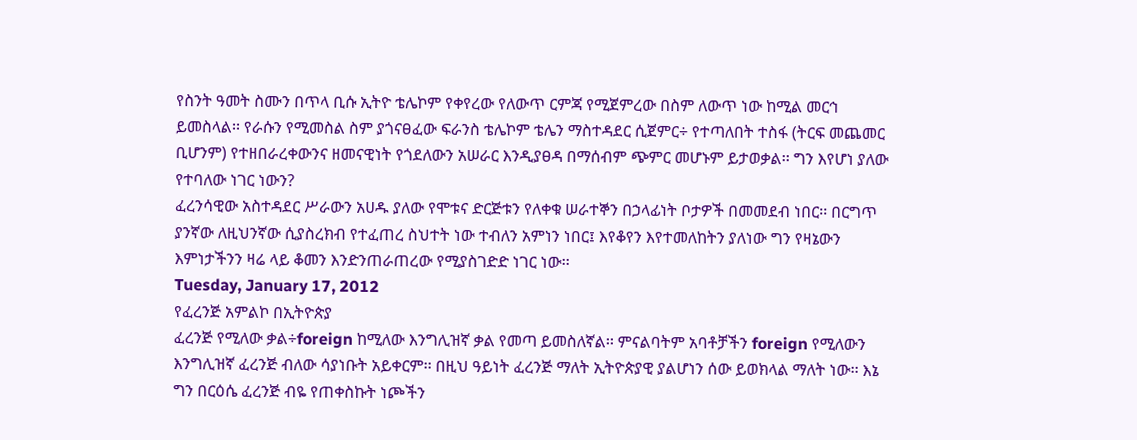የስንት ዓመት ስሙን በጥላ ቢሱ ኢትዮ ቴሌኮም የቀየረው የለውጥ ርምጃ የሚጀምረው በስም ለውጥ ነው ከሚል መርኅ ይመስላል፡፡ የራሱን የሚመስል ስም ያጎናፀፈው ፍራንስ ቴሌኮም ቴሌን ማስተዳደር ሲጀምር÷ የተጣለበት ተስፋ (ትርፍ መጨመር ቢሆንም) የተዘበራረቀውንና ዘመናዊነት የጎደለውን አሠራር እንዲያፀዳ በማሰብም ጭምር መሆኑም ይታወቃል፡፡ ግን እየሆነ ያለው የተባለው ነገር ነውን?
ፈረንሳዊው አስተዳደር ሥራውን አሀዱ ያለው የሞቱና ድርጅቱን የለቀቁ ሠራተኞን በኃላፊነት ቦታዎች በመመደብ ነበር፡፡ በርግጥ ያንኛው ለዚህንኛው ሲያስረክብ የተፈጠረ ስህተት ነው ተብለን አምነን ነበር፤ እየቆየን እየተመለከትን ያለነው ግን የዛኔውን እምነታችንን ዛሬ ላይ ቆመን እንድንጠራጠረው የሚያስገድድ ነገር ነው፡፡
Tuesday, January 17, 2012
የፈረንጅ አምልኮ በኢትዮጵያ
ፈረንጅ የሚለው ቃል÷foreign ከሚለው እንግሊዝኛ ቃል የመጣ ይመስለኛል፡፡ ምናልባትም አባቶቻችን foreign የሚለውን እንግሊዝኛ ፈረንጅ ብለው ሳያነቡት አይቀርም፡፡ በዚህ ዓይነት ፈረንጅ ማለት ኢትዮጵያዊ ያልሆነን ሰው ይወክላል ማለት ነው፡፡ እኔ ግን በርዕሴ ፈረንጅ ብዬ የጠቀስኩት ነጮችን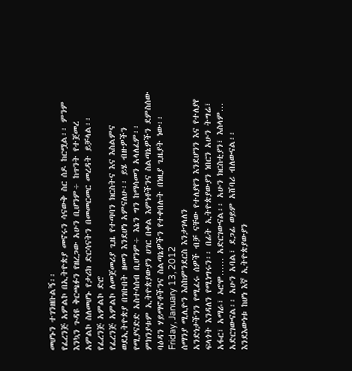መሆኑን ተገንዘቡልኝ፡፡
የፈረንጅ አምልኮ በኢትዮጵያ መኖሩን ሳናውቅ ስር ሰዶ ከርሟል፡፡ ምንም እንኳን ጉዳዩ ቅርጫፉን የዘረጋው አሁን ቢሆንም÷ ከጥንት የተጀመረ አምልኮ ስለመሆኑ የታሪክ ድርሳናትን በመመርመር መረዳት ይቻላል፡፡
የፈረንጅ አምልኮ ድሮ
የፈረንጅ አምልኮ ለመጀመሪያ ጊዜ የተጣባን ክርስትና እና እስልምና ወደኢትዮጵያ በገቡበት ዘመን እንደሆነ አምናለሁ፡፡ ይሄ ብዙዎችን የሚያናድድ አስተሳሰብ ቢሆንም÷ እኔን ግን ከማሳመን አላለፈም፡፡ ምክንያቱም ኢትዮጵያውያን ሀገር በቀል እምነቶችንና ስልጣኔዎችን ደምስሰው ባዕዳን ሃይማኖቶችንና ስልጣኔዎችን የተቀበሉት በነዚያ ጊዜያት ነው፡፡
Friday, January 13, 2012
ሰማንያ ሚሊዮን እስከምንደርስ እንታገላለን
አንድነታችንን የሚፈሩ ሰዎች ብቻ ናቸው የተለያየን እንደሆንን እና የተለያየ ፍላጎት እንዳለን የሚነግሩን፡፡ በፊት ኢትዮጵያውያን ነበርን አሁን ትግሬ፣ አፋር፣ አማራ፣ ኦሮሞ…… አድርገውናል፡፡ አሁን ክርስቲያን፣ እስላም… አድርገውናል፡፡ አሁን አባል፣ ደጋፊ ወይም አሸባሪ ብለውናል፡፡ እንደእውነቱ ከሆነ እኛ ኢትዮጵያውያን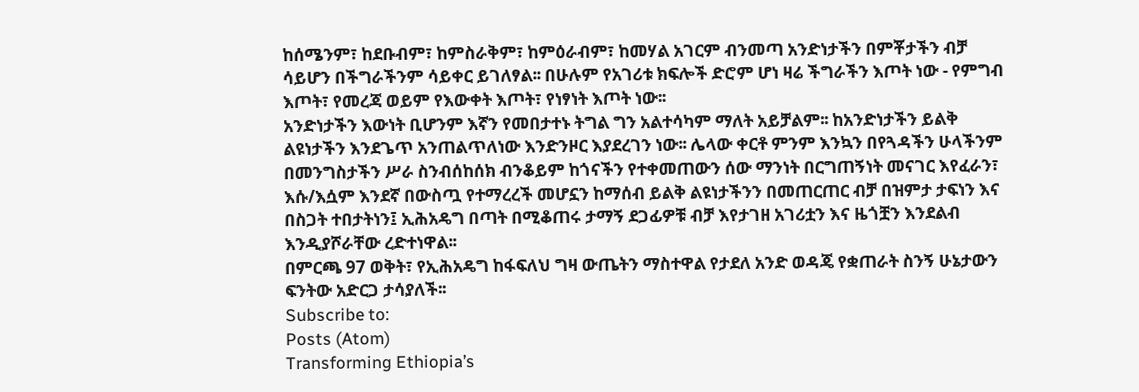ከሰሜንም፣ ከደቡብም፣ ከምስራቅም፣ ከምዕራብም፣ ከመሃል አገርም ብንመጣ አንድነታችን በምቾታችን ብቻ ሳይሆን በችግራችንም ሳይቀር ይገለፃል፡፡ በሁሉም የአገሪቱ ክፍሎች ድሮም ሆነ ዛሬ ችግራችን እጦት ነው - የምግብ እጦት፣ የመረጃ ወይም የእውቀት እጦት፣ የነፃነት እጦት ነው፡፡
አንድነታችን እውነት ቢሆንም እኛን የመበታተኑ ትግል ግን አልተሳካም ማለት አይቻልም፡፡ ከአንድነታችን ይልቅ ልዩነታችን እንደጌጥ አንጠልጥለነው እንድንዞር እያደረገን ነው፡፡ ሌላው ቀርቶ ምንም እንኳን በየጓዳችን ሁላችንም በመንግስታችን ሥራ ስንብሰከሰክ ብንቆይም ከጎናችን የተቀመጠውን ሰው ማንነት በርግጠኝነት መናገር እየፈራን፣ እሱ/እሷም እንደኛ በውስጧ የተማረረች መሆኗን ከማሰብ ይልቅ ልዩነታችንን በመጠርጠር ብቻ በዝምታ ታፍነን እና በስጋት ተበታትነን፤ ኢሕአዴግ በጣት በሚቆጠሩ ታማኝ ደጋፊዎቹ ብቻ እየታገዘ አገሪቷን እና ዜጎቿን እንደልብ እንዲያሾራቸው ረድተነዋል፡፡
በምርጫ 97 ወቅት፣ የኢሕአዴግ ከፋፍለህ ግዛ ውጤትን ማስተዋል የታደለ አንድ ወዳጄ የቋጠራት ስንኝ ሁኔታውን ፍንትው አድርጋ ታሳያለች፡፡
Subscribe to:
Posts (Atom)
Transforming Ethiopia’s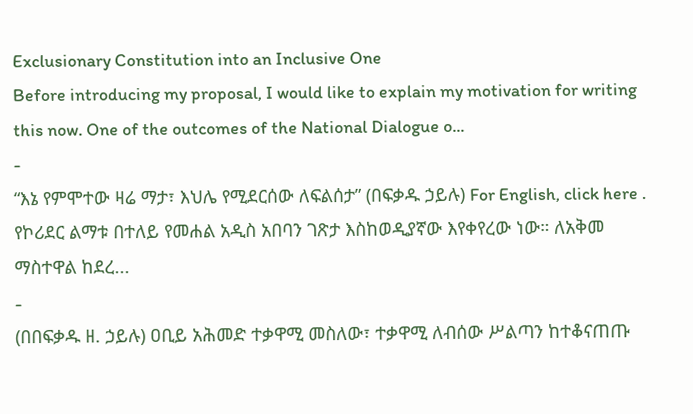Exclusionary Constitution into an Inclusive One
Before introducing my proposal, I would like to explain my motivation for writing this now. One of the outcomes of the National Dialogue o...
-
“እኔ የምሞተው ዛሬ ማታ፣ እህሌ የሚደርሰው ለፍልሰታ” (በፍቃዱ ኃይሉ) For English, click here . የኮሪደር ልማቱ በተለይ የመሐል አዲስ አበባን ገጽታ እስከወዲያኛው እየቀየረው ነው። ለአቅመ ማስተዋል ከደረ...
-
(በበፍቃዱ ዘ. ኃይሉ) ዐቢይ አሕመድ ተቃዋሚ መስለው፣ ተቃዋሚ ለብሰው ሥልጣን ከተቆናጠጡ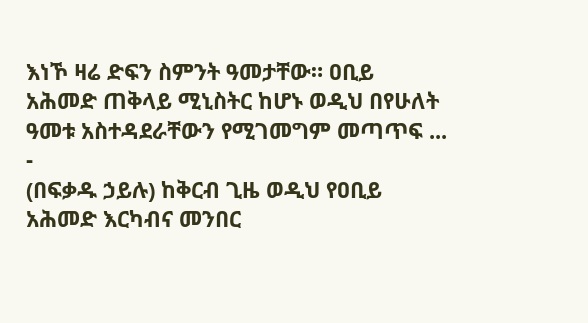እነኾ ዛሬ ድፍን ስምንት ዓመታቸው። ዐቢይ አሕመድ ጠቅላይ ሚኒስትር ከሆኑ ወዲህ በየሁለት ዓመቱ አስተዳደራቸውን የሚገመግም መጣጥፍ ...
-
(በፍቃዱ ኃይሉ) ከቅርብ ጊዜ ወዲህ የዐቢይ አሕመድ እርካብና መንበር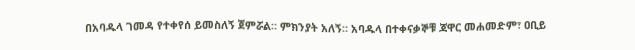በአባዱላ ገመዳ የተቀየሰ ይመስለኝ ጀምሯል። ምክንያት አለኝ። አባዱላ በተቀናቃኞቹ ጃዋር መሐመድም፣ ዐቢይ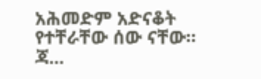አሕመድም አድናቆት የተቸራቸው ሰው ናቸው። ጃ...